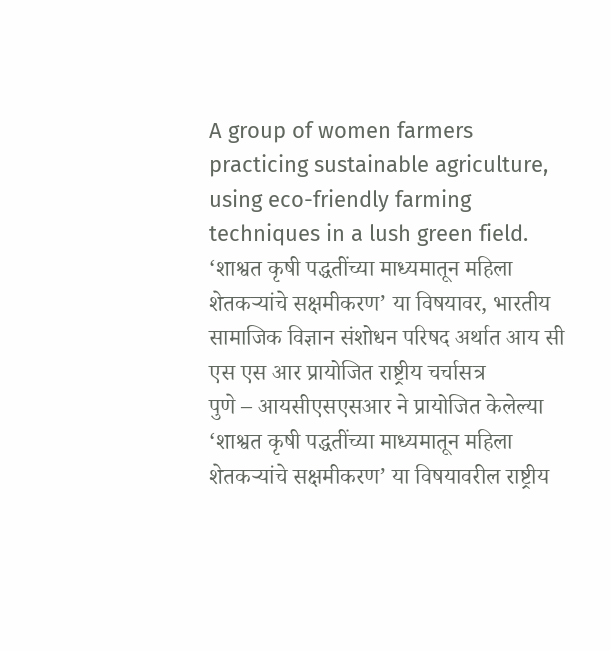A group of women farmers practicing sustainable agriculture, using eco-friendly farming techniques in a lush green field.
‘शाश्वत कृषी पद्धतींच्या माध्यमातून महिला शेतकऱ्यांचे सक्षमीकरण’ या विषयावर, भारतीय सामाजिक विज्ञान संशोधन परिषद अर्थात आय सी एस एस आर प्रायोजित राष्ट्रीय चर्चासत्र
पुणे – आयसीएसएसआर ने प्रायोजित केलेल्या ‘शाश्वत कृषी पद्धतींच्या माध्यमातून महिला शेतकऱ्यांचे सक्षमीकरण’ या विषयावरील राष्ट्रीय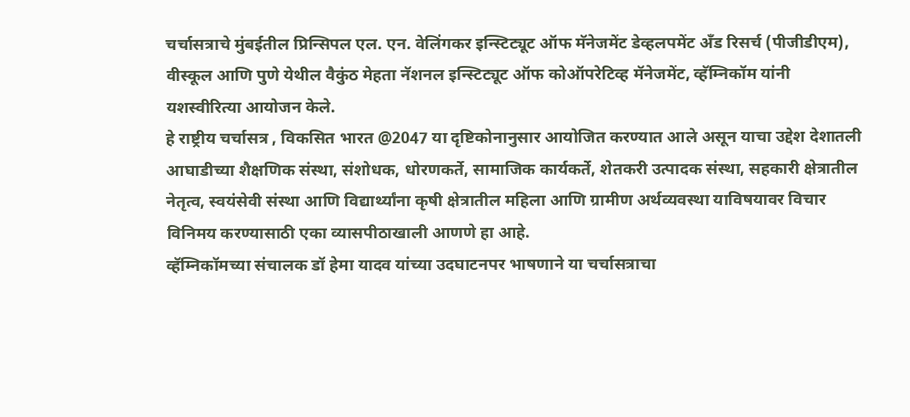चर्चासत्राचे मुंबईतील प्रिन्सिपल एल. एन. वेलिंगकर इन्स्टिट्यूट ऑफ मॅनेजमेंट डेव्हलपमेंट अँड रिसर्च (पीजीडीएम), वीस्कूल आणि पुणे येथील वैकुंठ मेहता नॅशनल इन्स्टिट्यूट ऑफ कोऑपरेटिव्ह मॅनेजमेंट, व्हॅम्निकॉम यांनी यशस्वीरित्या आयोजन केले.
हे राष्ट्रीय चर्चासत्र , विकसित भारत @2047 या दृष्टिकोनानुसार आयोजित करण्यात आले असून याचा उद्देश देशातली आघाडीच्या शैक्षणिक संस्था, संशोधक, धोरणकर्ते, सामाजिक कार्यकर्ते, शेतकरी उत्पादक संस्था, सहकारी क्षेत्रातील नेतृत्व, स्वयंसेवी संस्था आणि विद्यार्थ्यांना कृषी क्षेत्रातील महिला आणि ग्रामीण अर्थव्यवस्था याविषयावर विचार विनिमय करण्यासाठी एका व्यासपीठाखाली आणणे हा आहे.
व्हॅम्निकॉमच्या संचालक डॉ हेमा यादव यांच्या उदघाटनपर भाषणाने या चर्चासत्राचा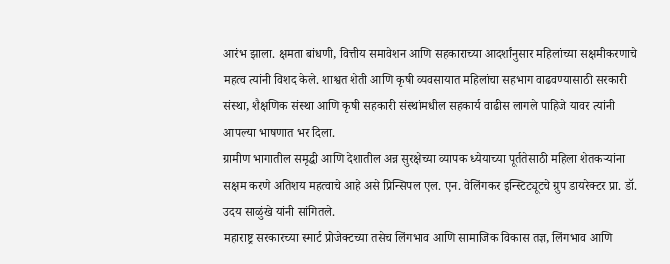आरंभ झाला. क्षमता बांधणी, वित्तीय समावेशन आणि सहकाराच्या आदर्शांनुसार महिलांच्या सक्षमीकरणाचे महत्व त्यांनी विशद केले. शाश्वत शेती आणि कृषी व्यवसायात महिलांचा सहभाग वाढवण्यासाठी सरकारी संस्था, शैक्षणिक संस्था आणि कृषी सहकारी संस्थांमधील सहकार्य वाढीस लागले पाहिजे यावर त्यांनी आपल्या भाषणात भर दिला.
ग्रामीण भागातील समृद्धी आणि देशातील अन्न सुरक्षेच्या व्यापक ध्येयाच्या पूर्ततेसाठी महिला शेतकऱ्यांना सक्षम करणे अतिशय महत्वाचे आहे असे प्रिन्सिपल एल. एन. वेलिंगकर इन्स्टिट्यूटचे ग्रुप डायरेक्टर प्रा. डॉ. उदय साळुंखे यांनी सांगितले.
महाराष्ट्र सरकारच्या स्मार्ट प्रोजेक्टच्या तसेच लिंगभाव आणि सामाजिक विकास तज्ञ, लिंगभाव आणि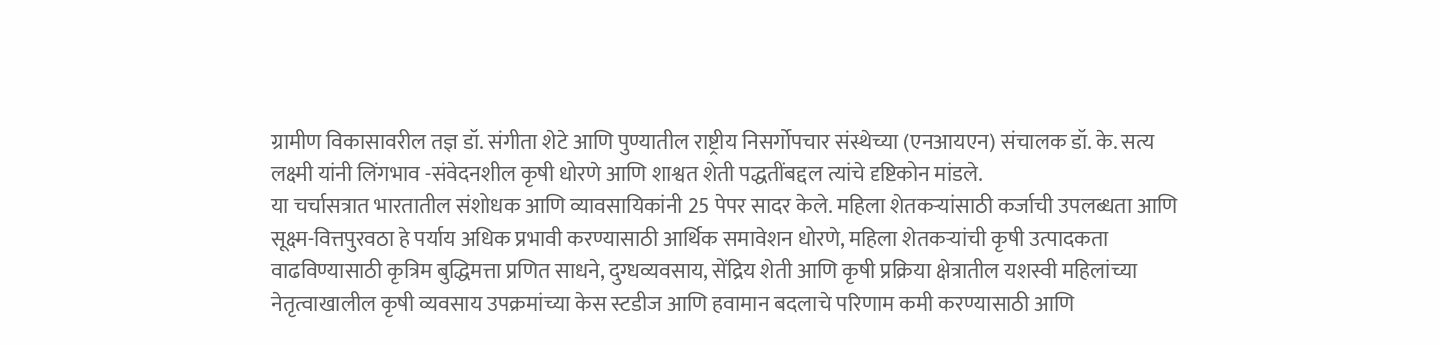ग्रामीण विकासावरील तज्ञ डॉ. संगीता शेटे आणि पुण्यातील राष्ट्रीय निसर्गोपचार संस्थेच्या (एनआयएन) संचालक डॉ. के. सत्य लक्ष्मी यांनी लिंगभाव -संवेदनशील कृषी धोरणे आणि शाश्वत शेती पद्धतींबद्दल त्यांचे दृष्टिकोन मांडले.
या चर्चासत्रात भारतातील संशोधक आणि व्यावसायिकांनी 25 पेपर सादर केले. महिला शेतकऱ्यांसाठी कर्जाची उपलब्धता आणि सूक्ष्म-वित्तपुरवठा हे पर्याय अधिक प्रभावी करण्यासाठी आर्थिक समावेशन धोरणे, महिला शेतकऱ्यांची कृषी उत्पादकता वाढविण्यासाठी कृत्रिम बुद्धिमत्ता प्रणित साधने, दुग्धव्यवसाय, सेंद्रिय शेती आणि कृषी प्रक्रिया क्षेत्रातील यशस्वी महिलांच्या नेतृत्वाखालील कृषी व्यवसाय उपक्रमांच्या केस स्टडीज आणि हवामान बदलाचे परिणाम कमी करण्यासाठी आणि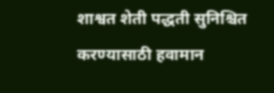शाश्वत शेती पद्धती सुनिश्चित करण्यासाठी हवामान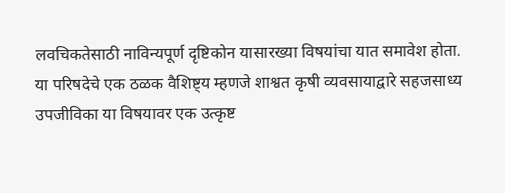लवचिकतेसाठी नाविन्यपूर्ण दृष्टिकोन यासारख्या विषयांचा यात समावेश होता.
या परिषदेचे एक ठळक वैशिष्ट्य म्हणजे शाश्वत कृषी व्यवसायाद्वारे सहजसाध्य उपजीविका या विषयावर एक उत्कृष्ट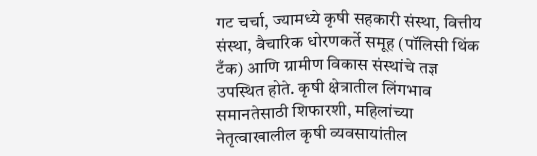गट चर्चा, ज्यामध्ये कृषी सहकारी संस्था, वित्तीय संस्था, वैचारिक धोरणकर्ते समूह (पॉलिसी थिंक टँक) आणि ग्रामीण विकास संस्थांचे तज्ञ उपस्थित होते. कृषी क्षेत्रातील लिंगभाव समानतेसाठी शिफारशी, महिलांच्या नेतृत्वाखालील कृषी व्यवसायांतील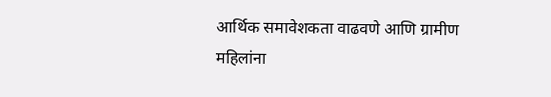आर्थिक समावेशकता वाढवणे आणि ग्रामीण महिलांना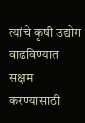त्यांचे कृषी उद्योग वाढविण्यात सक्षम करण्यासाठी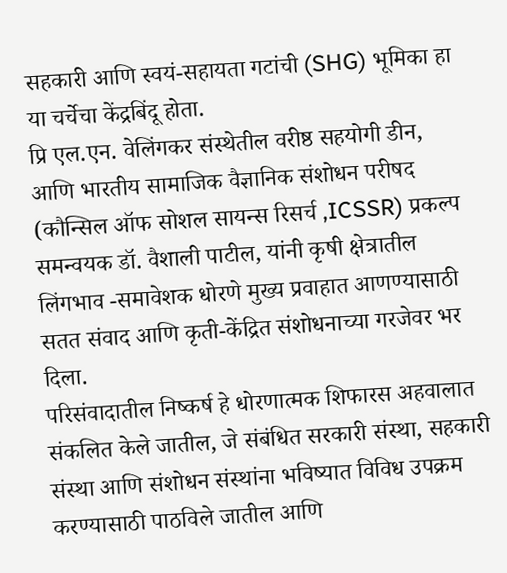सहकारी आणि स्वयं-सहायता गटांची (SHG) भूमिका हा या चर्चेचा केंद्रबिंदू होता.
प्रि एल.एन. वेलिंगकर संस्थेतील वरीष्ठ सहयोगी डीन, आणि भारतीय सामाजिक वैज्ञानिक संशोधन परीषद (कौन्सिल ऑफ सोशल सायन्स रिसर्च ,ICSSR) प्रकल्प समन्वयक डॉ. वैशाली पाटील, यांनी कृषी क्षेत्रातील लिंगभाव -समावेशक धोरणे मुख्य प्रवाहात आणण्यासाठी सतत संवाद आणि कृती-केंद्रित संशोधनाच्या गरजेवर भर दिला.
परिसंवादातील निष्कर्ष हे धोरणात्मक शिफारस अहवालात संकलित केले जातील, जे संबंधित सरकारी संस्था, सहकारी संस्था आणि संशोधन संस्थांना भविष्यात विविध उपक्रम करण्यासाठी पाठविले जातील आणि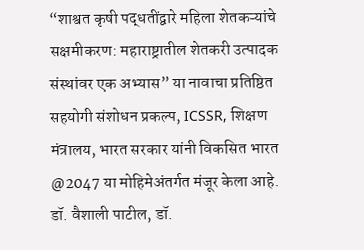“शाश्वत कृषी पद्धतींद्वारे महिला शेतकऱ्यांचे सक्षमीकरण: महाराष्ट्रातील शेतकरी उत्पादक संस्थांवर एक अभ्यास” या नावाचा प्रतिष्ठित सहयोगी संशोधन प्रकल्प, ICSSR, शिक्षण मंत्रालय, भारत सरकार यांनी विकसित भारत @2047 या मोहिमेअंतर्गत मंजूर केला आहे.
डॉ. वैशाली पाटील, डॉ.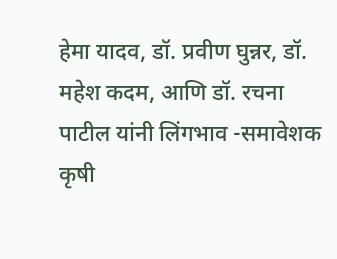हेमा यादव, डॉ. प्रवीण घुन्नर, डॉ. महेश कदम, आणि डॉ. रचना पाटील यांनी लिंगभाव -समावेशक कृषी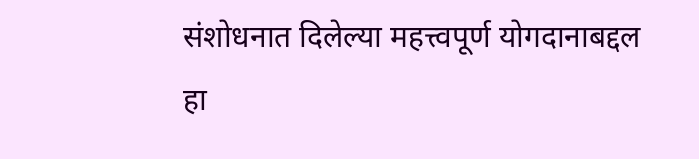संशोधनात दिलेल्या महत्त्वपूर्ण योगदानाबद्दल हा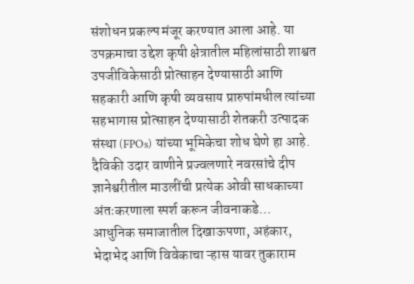संशोधन प्रकल्प मंजूर करण्यात आला आहे. या उपक्रमाचा उद्देश कृषी क्षेत्रातील महिलांसाठी शाश्वत उपजीविकेसाठी प्रोत्साहन देण्यासाठी आणि सहकारी आणि कृषी व्यवसाय प्रारुपांमधील त्यांच्या सहभागास प्रोत्साहन देण्यासाठी शेतकरी उत्पादक संस्था (FPOs) यांच्या भूमिकेचा शोध घेणे हा आहे.
दैविकी उदार वाणीने प्रज्वलणारे नवरसांचे दीप ज्ञानेश्वरीतील माउलींची प्रत्येक ओवी साधकाच्या अंतःकरणाला स्पर्श करून जीवनाकडे…
आधुनिक समाजातील दिखाऊपणा, अहंकार, भेदाभेद आणि विवेकाचा ऱ्हास यावर तुकाराम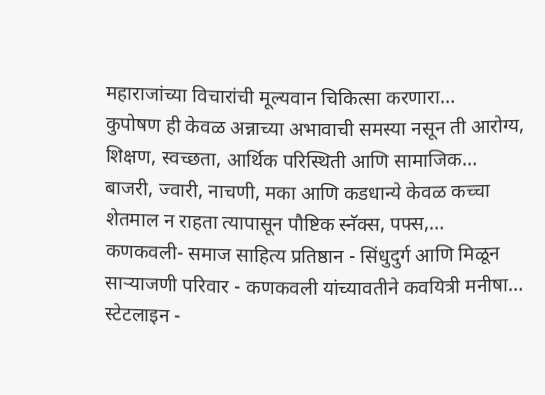महाराजांच्या विचारांची मूल्यवान चिकित्सा करणारा…
कुपोषण ही केवळ अन्नाच्या अभावाची समस्या नसून ती आरोग्य, शिक्षण, स्वच्छता, आर्थिक परिस्थिती आणि सामाजिक…
बाजरी, ज्वारी, नाचणी, मका आणि कडधान्ये केवळ कच्चा शेतमाल न राहता त्यापासून पौष्टिक स्नॅक्स, पफ्स,…
कणकवली- समाज साहित्य प्रतिष्ठान - सिंधुदुर्ग आणि मिळून साऱ्याजणी परिवार - कणकवली यांच्यावतीने कवयित्री मनीषा…
स्टेटलाइन -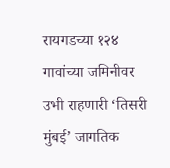रायगडच्या १२४ गावांच्या जमिनीवर उभी राहणारी ‘तिसरी मुंबई’ जागतिक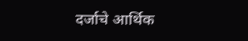दर्जाचे आर्थिक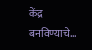केंद्र बनविण्याचे…